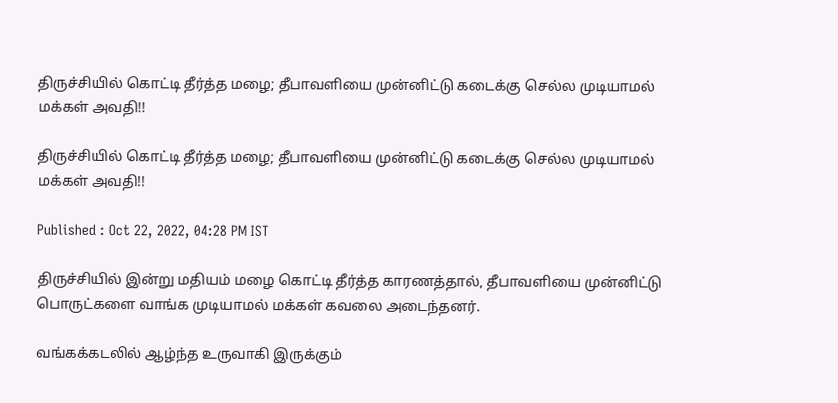திருச்சியில் கொட்டி தீர்த்த மழை; தீபாவளியை முன்னிட்டு கடைக்கு செல்ல முடியாமல் மக்கள் அவதி!!

திருச்சியில் கொட்டி தீர்த்த மழை; தீபாவளியை முன்னிட்டு கடைக்கு செல்ல முடியாமல் மக்கள் அவதி!!

Published : Oct 22, 2022, 04:28 PM IST

திருச்சியில் இன்று மதியம் மழை கொட்டி தீர்த்த காரணத்தால், தீபாவளியை முன்னிட்டு பொருட்களை வாங்க முடியாமல் மக்கள் கவலை அடைந்தனர்.

வங்கக்கடலில் ஆழ்ந்த உருவாகி இருக்கும்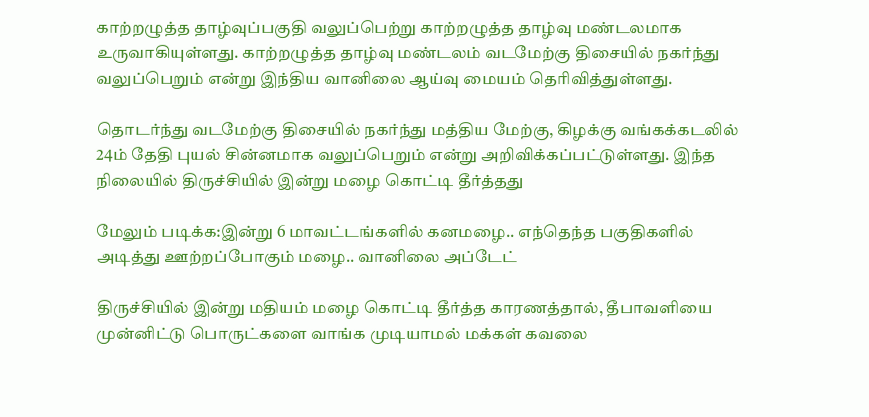காற்றழுத்த தாழ்வுப்பகுதி வலுப்பெற்று காற்றழுத்த தாழ்வு மண்டலமாக உருவாகியுள்ளது. காற்றழுத்த தாழ்வு மண்டலம் வடமேற்கு திசையில் நகர்ந்து வலுப்பெறும் என்று இந்திய வானிலை ஆய்வு மையம் தெரிவித்துள்ளது.

தொடர்ந்து வடமேற்கு திசையில் நகர்ந்து மத்திய மேற்கு, கிழக்கு வங்கக்கடலில் 24ம் தேதி புயல் சின்னமாக வலுப்பெறும் என்று அறிவிக்கப்பட்டுள்ளது. இந்த நிலையில் திருச்சியில் இன்று மழை கொட்டி தீர்த்தது

மேலும் படிக்க:இன்று 6 மாவட்டங்களில் கனமழை.. எந்தெந்த பகுதிகளில் அடித்து ஊற்றப்போகும் மழை.. வானிலை அப்டேட்

திருச்சியில் இன்று மதியம் மழை கொட்டி தீர்த்த காரணத்தால், தீபாவளியை முன்னிட்டு பொருட்களை வாங்க முடியாமல் மக்கள் கவலை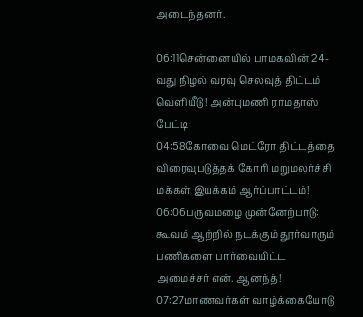அடைந்தனர்.

06:11சென்னையில் பாமகவின் 24-வது நிழல் வரவு செலவுத் திட்டம் வெளியீடு ! அன்புமணி ராமதாஸ் பேட்டி
04:58கோவை மெட்ரோ திட்டத்தை விரைவுபடுத்தக் கோரி மறுமலர்ச்சி மக்கள் இயக்கம் ஆர்ப்பாட்டம்!
06:06பருவமழை முன்னேற்பாடு: கூவம் ஆற்றில் நடக்கும் தூர்வாரும் பணிகளை பார்வையிட்ட அமைச்சர் என். ஆனந்த்!
07:27மாணவர்கள் வாழ்க்கையோடு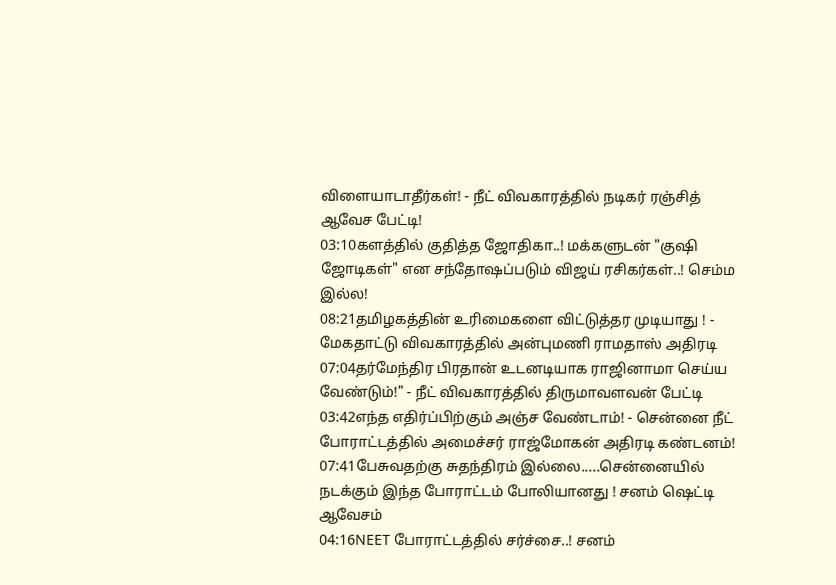விளையாடாதீர்கள்! - நீட் விவகாரத்தில் நடிகர் ரஞ்சித் ஆவேச பேட்டி!
03:10களத்தில் குதித்த ஜோதிகா..! மக்களுடன் "குஷி ஜோடிகள்" என சந்தோஷப்படும் விஜய் ரசிகர்கள்..! செம்ம இல்ல!
08:21தமிழகத்தின் உரிமைகளை விட்டுத்தர முடியாது ! - மேகதாட்டு விவகாரத்தில் அன்புமணி ராமதாஸ் அதிரடி
07:04தர்மேந்திர பிரதான் உடனடியாக ராஜினாமா செய்ய வேண்டும்!" - நீட் விவகாரத்தில் திருமாவளவன் பேட்டி
03:42எந்த எதிர்ப்பிற்கும் அஞ்ச வேண்டாம்! - சென்னை நீட் போராட்டத்தில் அமைச்சர் ராஜ்மோகன் அதிரடி கண்டனம்!
07:41பேசுவதற்கு சுதந்திரம் இல்லை.....சென்னையில் நடக்கும் இந்த போராட்டம் போலியானது ! சனம் ஷெட்டி ஆவேசம்
04:16NEET போராட்டத்தில் சர்ச்சை..! சனம்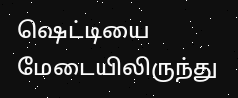ஷெட்டியை மேடையிலிருந்து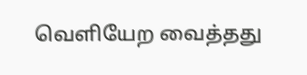வெளியேற வைத்தது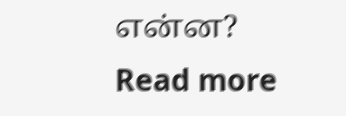என்ன?
Read more